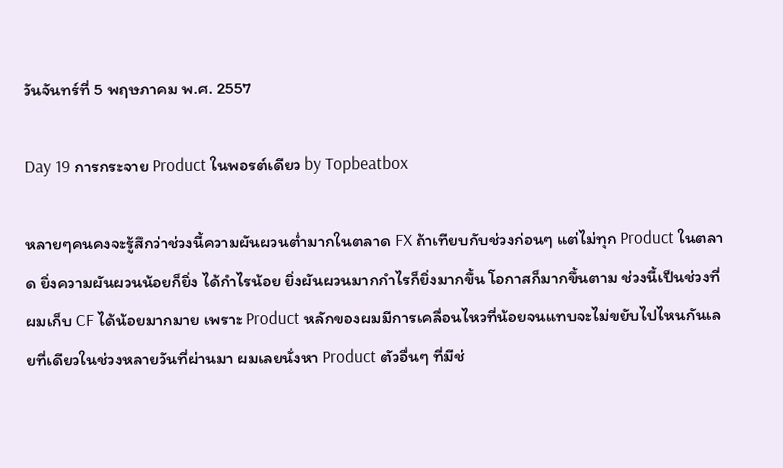วันจันทร์ที่ 5 พฤษภาคม พ.ศ. 2557

Day 19 การกระจาย Product ในพอรต์เดียว by Topbeatbox

หลายๆคนคงจะรู้สึกว่าช่วงนี้ความผันผวนต่ำมากในตลาด FX ถ้าเทียบกับช่วงก่อนๆ แต่ไม่ทุก Product ในตลาด ยิ่งความผันผวนน้อยก็ยิ่ง ได้กำไรน้อย ยิ่งผันผวนมากกำไรก็ยิ่งมากขึ้น โอกาสก็มากขึ้นตาม ช่วงนี้เป็นช่วงที่ผมเก็บ CF ได้น้อยมากมาย เพราะ Product หลักของผมมีการเคลื่อนไหวที่น้อยจนแทบจะไม่ขยับไปไหนกันเลยที่เดียวในช่วงหลายวันที่ผ่านมา ผมเลยนั่งหา Product ตัวอื่นๆ ที่มีช่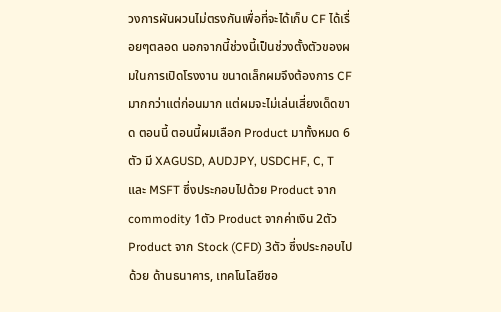วงการผันผวนไม่ตรงกันเพื่อที่จะได้เก็บ CF ได้เรื่อยๆตลอด นอกจากนี้ช่วงนี้เป็นช่วงตั้งตัวของผมในการเปิดโรงงาน ขนาดเล็กผมจึงต้องการ CF มากกว่าแต่ก่อนมาก แต่ผมจะไม่เล่นเสี่ยงเด็ดขาด ตอนนี้ ตอนนี้ผมเลือก Product มาทั้งหมด 6 ตัว มี XAGUSD, AUDJPY, USDCHF, C, T และ MSFT ซึ่งประกอบไปด้วย Product จาก commodity 1ตัว Product จากค่าเงิน 2ตัว Product จาก Stock (CFD) 3ตัว ซึ่งประกอบไปด้วย ด้านธนาคาร, เทคโนโลยีซอ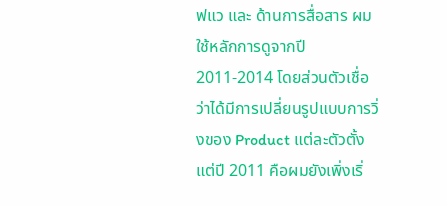ฟแว และ ด้านการสื่อสาร ผมใช้หลักการดูจากปี 2011-2014 โดยส่วนตัวเชื่อว่าได้มีการเปลี่ยนรูปแบบการวิ่งของ Product แต่ละตัวตั้งแต่ปี 2011 คือผมยังเพิ่งเริ่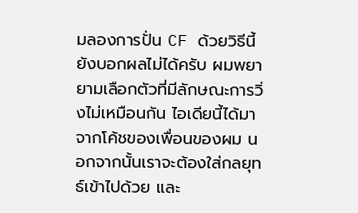มลองการปั่น CF ด้วยวิธีนี้ยังบอกผลไม่ได้ครับ ผมพยายามเลือกตัวที่มีลักษณะการวิ่งไม่เหมือนกัน ไอเดียนี้ได้มาจากโค้ชของเพื่อนของผม นอกจากนั้นเราจะต้องใส่กลยุทธ์เข้าไปด้วย และ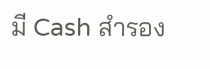มี Cash สำรอง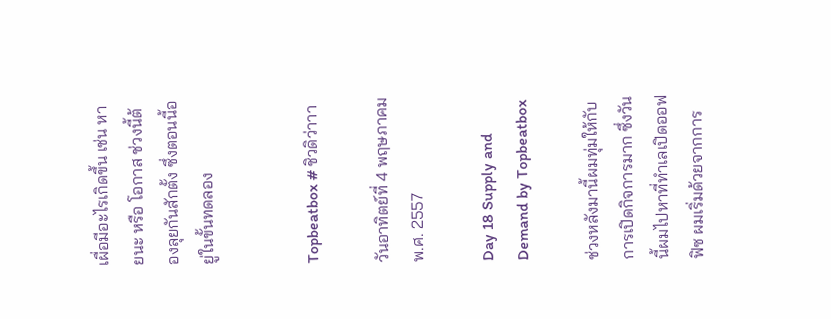เผื่อมีอะไรเกิดขึ้น เช่น หายนะ หรือ โอกาส ช่วงนี้ต้องลุยกันสักตั้ง ซึ่งตอนนี้อยู่ในขั้นทดลอง


Topbeatbox # ชิวดิว่าาา

วันอาทิตย์ที่ 4 พฤษภาคม พ.ศ. 2557

Day 18 Supply and Demand by Topbeatbox

ช่วงหลังมานี้ผมทุ่มให้กับการเปิดกิจการมาก ซึ่งวันนี้ผมไปหาที่ทำเลเปิดออฟฟิซ ผมเริ่มด้วยจากการ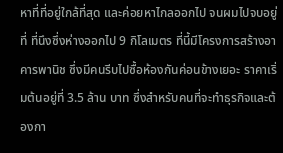หาที่ที่อยู่ใกล้ที่สุด และค่อยหาไกลออกไป จนผมไปจบอยู่ที่ ที่นึงซึ่งห่างออกไป 9 กิโลเมตร ที่นี้มีโครงการสร้างอาคารพานิช ซึ่งมีคนรีบไปซื้อห้องกันค่อนข้างเยอะ ราคาเริ่มต้นอยู่ที่ 3.5 ล้าน บาท ซึ่งสำหรับคนที่จะทำธุรกิจและต้องกา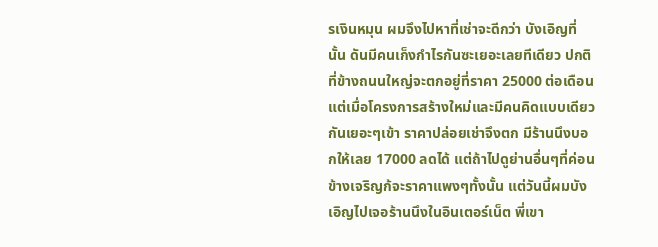รเงินหมุน ผมจึงไปหาที่เช่าจะดีกว่า บังเอิญที่นั้น ดันมีคนเก็งกำไรกันซะเยอะเลยทีเดียว ปกติที่ข้างถนนใหญ่จะตกอยู่ที่ราคา 25000 ต่อเดือน แต่เมื่อโครงการสร้างใหม่และมีคนคิดแบบเดียวกันเยอะๆเข้า ราคาปล่อยเช่าจึงตก มีร้านนึงบอกให้เลย 17000 ลดได้ แต่ถ้าไปดูย่านอื่นๆที่ค่อนข้างเจริญก้จะราคาแพงๆทั้งนั้น แต่วันนี้ผมบังเอิญไปเจอร้านนึงในอินเตอร์เน็ต พี่เขา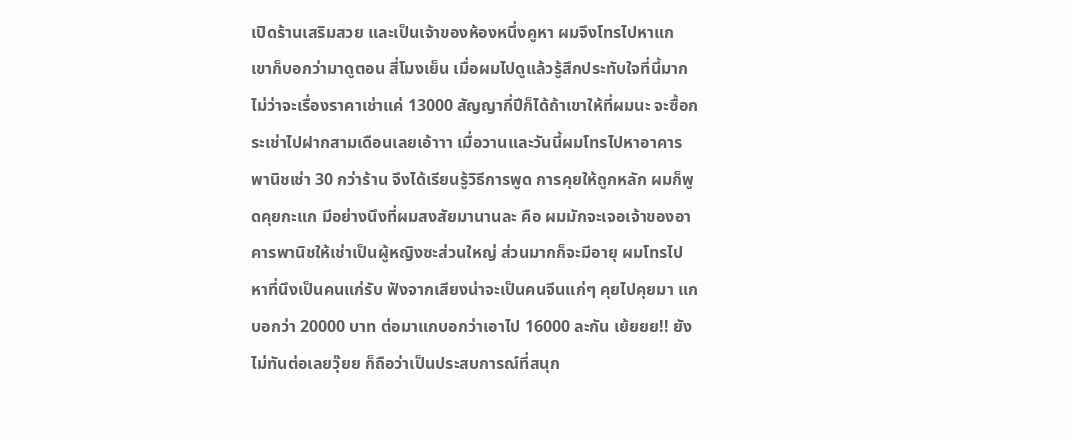เปิดร้านเสริมสวย และเป็นเจ้าของห้องหนึ่งคูหา ผมจึงโทรไปหาแก เขาก็บอกว่ามาดูตอน สี่โมงเย็น เมื่อผมไปดูแล้วรู้สึกประทับใจที่นี้มากไม่ว่าจะเรื่องราคาเช่าแค่ 13000 สัญญากี่ปีก็ได้ถ้าเขาให้ที่ผมนะ จะซื้อกระเช่าไปฝากสามเดือนเลยเอ้าาา เมื่อวานและวันนี้ผมโทรไปหาอาคารพานิชเช่า 30 กว่าร้าน จึงได้เรียนรู้วิธีการพูด การคุยให้ถูกหลัก ผมก็พูดคุยกะแก มีอย่างนึงที่ผมสงสัยมานานละ คือ ผมมักจะเจอเจ้าของอาคารพานิชให้เช่าเป็นผู้หญิงซะส่วนใหญ่ ส่วนมากก็จะมีอายุ ผมโทรไปหาที่นึงเป็นคนแก่รับ ฟังจากเสียงน่าจะเป็นคนจีนแก่ๆ คุยไปคุยมา แกบอกว่า 20000 บาท ต่อมาแกบอกว่าเอาไป 16000 ละกัน เย้ยยย!! ยังไม่ทันต่อเลยวุ๊ยย ก็ถือว่าเป็นประสบการณ์ที่สนุก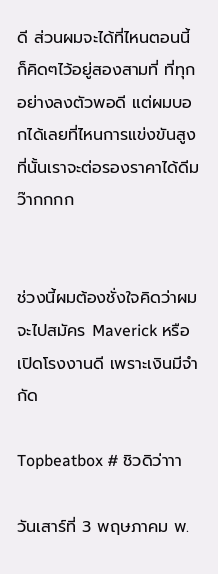ดี ส่วนผมจะได้ที่ไหนตอนนี้ก็คิดๆไว้อยู่สองสามที่ ที่ทุกอย่างลงตัวพอดี แต่ผมบอกได้เลยที่ไหนการแข่งขันสูง ที่นั้นเราจะต่อรองราคาได้ดีมว๊ากกกก


ช่วงนี้ผมต้องชั่งใจคิดว่าผมจะไปสมัคร Maverick หรือ เปิดโรงงานดี เพราะเงินมีจำกัด

Topbeatbox # ชิวดิว่าาา

วันเสาร์ที่ 3 พฤษภาคม พ.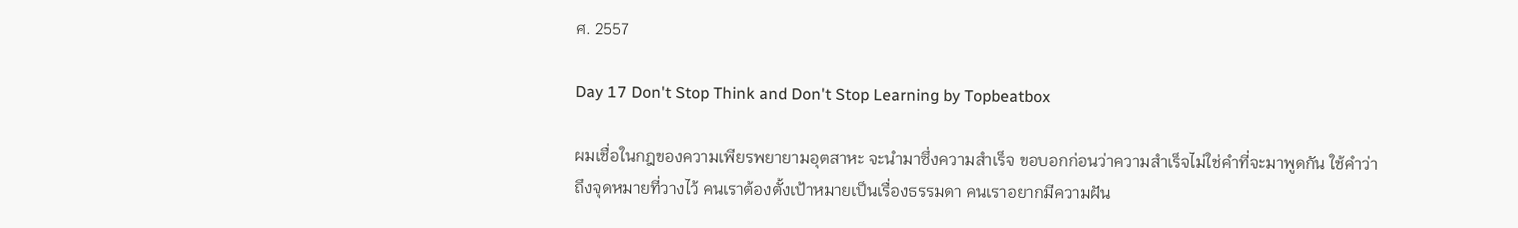ศ. 2557

Day 17 Don't Stop Think and Don't Stop Learning by Topbeatbox

ผมเชื่อในกฎของความเพียรพยายามอุตสาหะ จะนำมาซึ่งความสำเร็จ ขอบอกก่อนว่าความสำเร็จไม่ใช่คำที่จะมาพูดกัน ใช้คำว่า ถึงจุดหมายที่วางไว้ คนเราต้องตั้งเป้าหมายเป็นเรื่องธรรมดา คนเราอยากมีความฝัน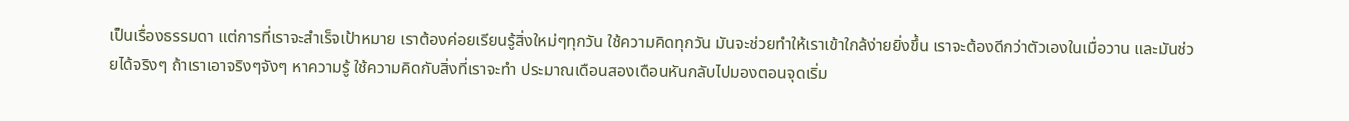เป็นเรื่องธรรมดา แต่การที่เราจะสำเร็จเป้าหมาย เราต้องค่อยเรียนรู้สิ่งใหม่ๆทุกวัน ใช้ความคิดทุกวัน มันจะช่วยทำให้เราเข้าใกล้ง่ายยิ่งขึ้น เราจะต้องดีกว่าตัวเองในเมื่อวาน และมันช่วยได้จริงๆ ถ้าเราเอาจริงๆจังๆ หาความรู้ ใช้ความคิดกับสิ่งที่เราจะทำ ประมาณเดือนสองเดือนหันกลับไปมองตอนจุดเริ่ม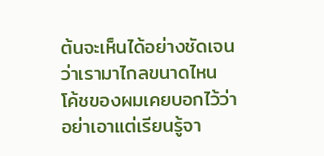ต้นจะเห็นได้อย่างชัดเจนว่าเรามาไกลขนาดไหน โค้ชของผมเคยบอกไว้ว่าอย่าเอาแต่เรียนรู้จา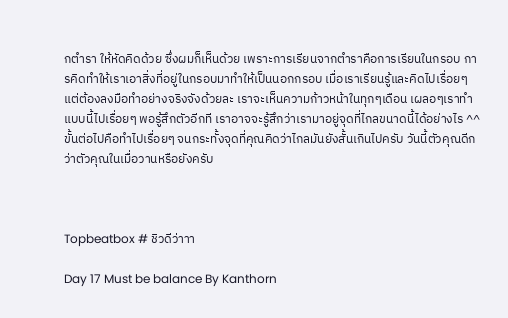กตำรา ให้หัดคิดด้วย ซึ่งผมก็เห็นด้วย เพราะการเรียนจากตำราคือการเรียนในกรอบ การคิดทำให้เราเอาสิ่งที่อยู่ในกรอบมาทำให้เป็นนอกกรอบ เมื่อเราเรียนรู้และคิดไปเรื่อยๆ แต่ต้องลงมือทำอย่างจริงจังด้วยละ เราจะเห็นความก้าวหน้าในทุกๆเดือน เผลอๆเราทำแบบนี้ไปเรื่อยๆ พอรู้สึกตัวอีกที เราอาจจะรู้สึกว่าเรามาอยู่จุดที่ไกลขนาดนี้ได้อย่างไร ^^ ขั้นต่อไปคือทำไปเรื่อยๆ จนกระทั้งจุดที่คุณคิดว่าไกลมันยังสั้นเกินไปครับ วันนี้ตัวคุณดีกว่าตัวคุณในเมื่อวานหรือยังครับ



Topbeatbox # ชิวดีว่าาา

Day 17 Must be balance By Kanthorn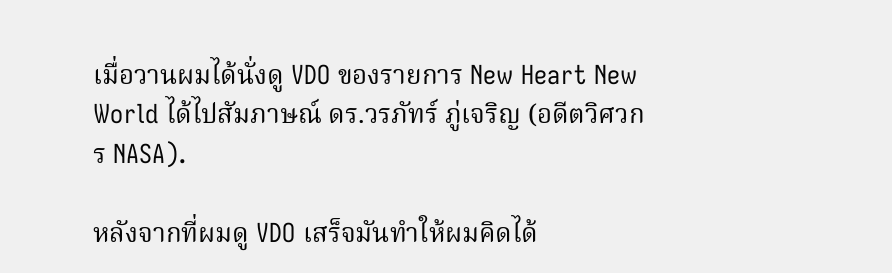เมื่อวานผมได้นั่งดู VDO ของรายการ New Heart New World ได้ไปสัมภาษณ์ ดร.วรภัทร์ ภู่เจริญ (อดีตวิศวกร NASA).

หลังจากที่ผมดู VDO เสร็จมันทำให้ผมคิดได้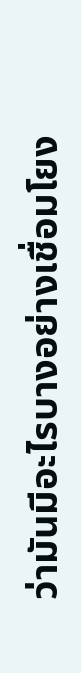ว่ามันมีอะไรบางอย่างเชื่อมโยง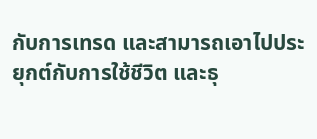กับการเทรด และสามารถเอาไปประยุกต์กับการใช้ชีวิต และธุ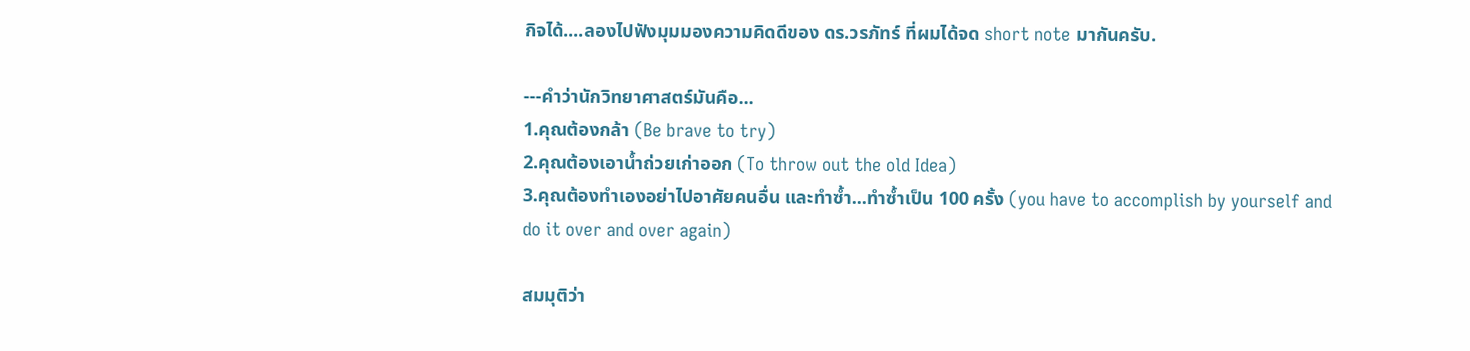กิจได้....ลองไปฟังมุมมองความคิดดีของ ดร.วรภัทร์ ที่ผมได้จด short note มากันครับ.

---คำว่านักวิทยาศาสตร์มันคือ...
1.คุณต้องกล้า (Be brave to try)
2.คุณต้องเอาน้ำถ่วยเก่าออก (To throw out the old Idea)
3.คุณต้องทำเองอย่าไปอาศัยคนอื่น และทำซ้ำ...ทำซ้ำเป็น 100 ครั้ง (you have to accomplish by yourself and do it over and over again)

สมมุติว่า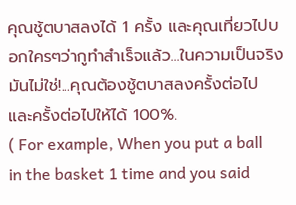คุณชู้ตบาสลงได้ 1 ครั้ง และคุณเที่ยวไปบอกใครๆว่ากูทำสำเร็จแล้ว...ในความเป็นจริงมันไม่ใช่!...คุณต้องชู้ตบาสลงครั้งต่อไป และครั้งต่อไปให้ได้ 100%.
( For example, When you put a ball in the basket 1 time and you said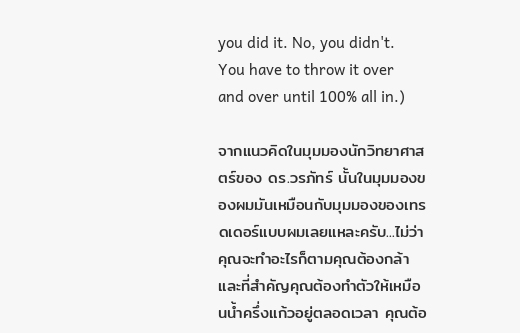you did it. No, you didn't. You have to throw it over and over until 100% all in.)

จากแนวคิดในมุมมองนักวิทยาศาสตร์ของ ดร.วรภัทร์ นั้นในมุมมองของผมมันเหมือนกับมุมมองของเทรดเดอร์แบบผมเลยแหละครับ...ไม่ว่าคุณจะทำอะไรก็ตามคุณต้องกล้า และที่สำคัญคุณต้องทำตัวให้เหมือนน้ำครึ่งแก้วอยู่ตลอดเวลา คุณต้อ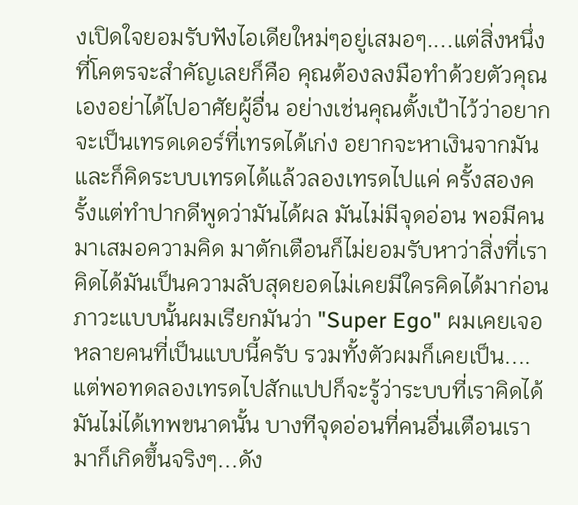งเปิดใจยอมรับฟังไอเดียใหม่ๆอยู่เสมอๆ....แต่สิ่งหนึ่งที่โคตรจะสำคัญเลยก็คือ คุณต้องลงมือทำด้วยตัวคุณเองอย่าได้ไปอาศัยผู้อื่น อย่างเช่นคุณตั้งเป้าไว้ว่าอยากจะเป็นเทรดเดอร์ที่เทรดได้เก่ง อยากจะหาเงินจากมันและก็คิดระบบเทรดได้แล้วลองเทรดไปแค่ ครั้งสองครั้งแต่ทำปากดีพูดว่ามันได้ผล มันไม่มีจุดอ่อน พอมีคนมาเสมอความคิด มาตักเตือนก็ไม่ยอมรับหาว่าสิ่งที่เราคิดได้มันเป็นความลับสุดยอดไม่เคยมีใครคิดได้มาก่อน ภาวะแบบนั้นผมเรียกมันว่า "Super Ego" ผมเคยเจอหลายคนที่เป็นแบบนี้ครับ รวมทั้งตัวผมก็เคยเป็น....แต่พอทดลองเทรดไปสักแปปก็จะรู้ว่าระบบที่เราคิดได้มันไม่ได้เทพขนาดนั้น บางทีจุดอ่อนที่คนอื่นเตือนเรามาก็เกิดขึ้นจริงๆ...ดัง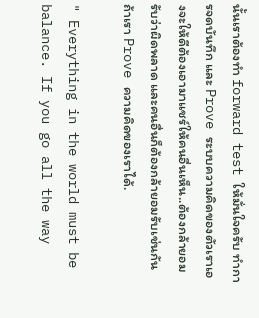นั้นเราต้องทำ forward test ให้มั่นใจครับ ทำการจดบันทึก และ Prove ระบบความคิดของตัวเราเองจะให้ดีต้องเอามาแชร์ให้คนอื่นเห็น..ต้องกล้ายอมรับว่าผิดพลาด และคนอื่นก็ต้องกล้ายอมรับเช่นกันถ้าเรา Prove ความคิดของเราได้.

" Everything in the world must be balance. If you go all the way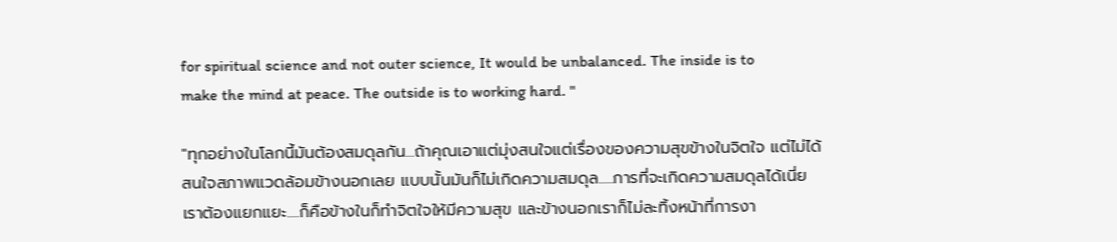for spiritual science and not outer science, It would be unbalanced. The inside is to make the mind at peace. The outside is to working hard. "

"ทุกอย่างในโลกนี้มันต้องสมดุลกัน...ถ้าคุณเอาแต่มุ่งสนใจแต่เรื่องของความสุขข้างในจิตใจ แต่ไม่ได้สนใจสภาพแวดล้อมข้างนอกเลย แบบนั้นมันก็ไม่เกิดความสมดุล.....การที่จะเกิดความสมดุลได้เนี่ยเราต้องแยกแยะ....ก็คือข้างในก็ทำจิตใจให้มีความสุข และข้างนอกเราก็ไม่ละทิ้งหน้าที่การงา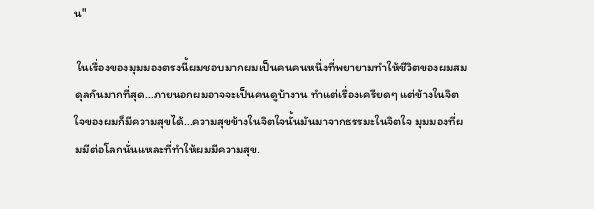น"

 ในเรื่องของมุมมองตรงนี้ผมชอบมากผมเป็นคนคนหนึ่งที่พยายามทำให้ชีวิตของผมสมดุลกันมากที่สุด...ภายนอกผมอาจจะเป็นคนดูบ้างาน ทำแต่เรื่องเครียดๆ แต่ข้างในจิตใจของผมก็มีความสุขได้...ความสุขข้างในจิตใจนั้นมันมาจากธรรมะในจิตใจ มุมมองที่ผมมีต่อโลกนั่นแหละที่ทำให้ผมมีความสุข.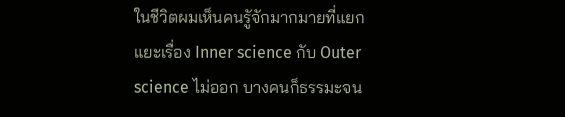ในชีวิตผมเห็นคนรูัจักมากมายที่แยกแยะเรื่อง Inner science กับ Outer science ไม่ออก บางคนก็ธรรมะจน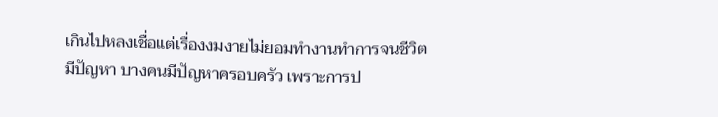เกินไปหลงเชื่อแต่เรื่องงมงายไม่ยอมทำงานทำการจนชีวิตมีปัญหา บางคนมีปัญหาครอบครัว เพราะการป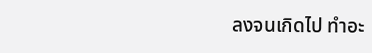ลงจนเกิดไป ทำอะ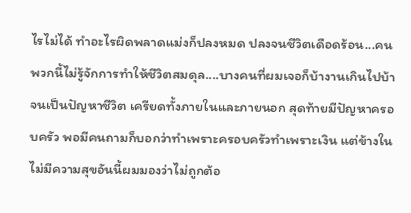ไรไม่ได้ ทำอะไรผิดพลาดแม่งก็ปลงหมด ปลงจนชีวิตเดือดร้อน...คนพวกนี้ไม่รู้จักการทำให้ชีวิตสมดุล....บางคนที่ผมเจอก็บ้างานเกินไปบ้าจนเป็นปัญหาชีวิต เครียดทั้งภายในและภายนอก สุดท้ายมีปัญหาครอบครัว พอมีคนถามก็บอกว่าทำเพราะครอบครัวทำเพราะเงิน แต่ข้างในไม่มีความสุขอันนี้ผมมองว่าไม่ถูกต้อ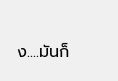ง....มันก็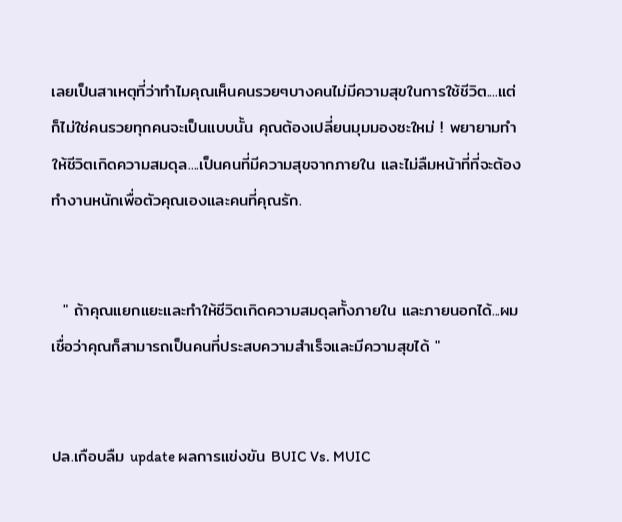เลยเป็นสาเหตุที่ว่าทำไมคุณเห็นคนรวยๆบางคนไม่มีความสุขในการใช้ชีวิต....แต่ก็ไม่ใช่คนรวยทุกคนจะเป็นแบบนั้น คุณต้องเปลี่ยนมุมมองซะใหม่ ! พยายามทำให้ชีวิตเกิดความสมดุล....เป็นคนที่มีความสุขจากภายใน และไม่ลืมหน้าที่ที่จะต้องทำงานหนักเพื่อตัวคุณเองและคนที่คุณรัก.


  " ถ้าคุณแยกแยะและทำให้ชีวิตเกิดความสมดุลทั้งภายใน และภายนอกได้...ผมเชื่อว่าคุณก็สามารถเป็นคนที่ประสบความสำเร็จและมีความสุขได้ "


ปล.เกือบลืม update ผลการแข่งขัน BUIC Vs. MUIC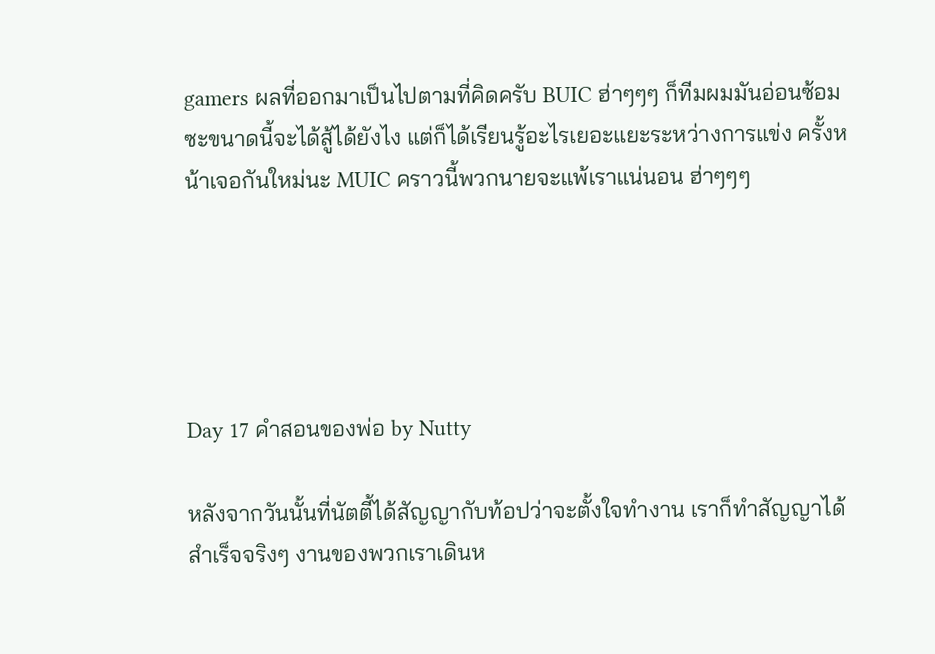gamers ผลที่ออกมาเป็นไปตามที่คิดครับ BUIC ฮ่าๆๆๆ ก็ทีมผมมันอ่อนซ้อมซะขนาดนี้จะได้สู้ได้ยังไง แต่ก็ได้เรียนรู้อะไรเยอะแยะระหว่างการแข่ง ครั้งหน้าเจอกันใหม่นะ MUIC คราวนี้พวกนายจะแพ้เราแน่นอน ฮ่าๆๆๆ





Day 17 คำสอนของพ่อ by Nutty

หลังจากวันนั้นที่นัตตี้ได้สัญญากับท้อปว่าจะตั้งใจทำงาน เราก็ทำสัญญาได้สำเร็จจริงๆ งานของพวกเราเดินห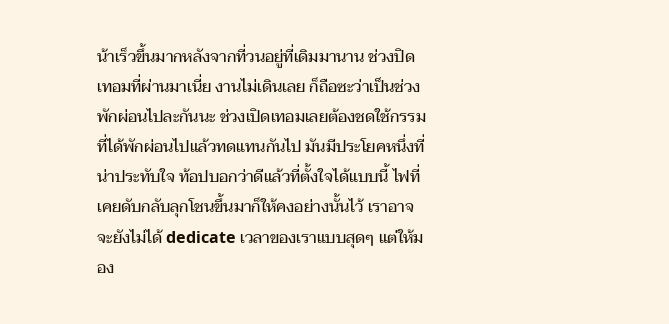น้าเร็วขึ้นมากหลังจากที่วนอยู่ที่เดิมมานาน ช่วงปิดเทอมที่ผ่านมาเนี่ย งานไม่เดินเลย ก็ถือซะว่าเป็นช่วงพักผ่อนไปละกันนะ ช่วงเปิดเทอมเลยต้องชดใช้กรรมที่ได้พักผ่อนไปแล้วทดแทนกันไป มันมีประโยคหนึ่งที่น่าประทับใจ ท้อปบอกว่าดีแล้วที่ตั้งใจได้แบบนี้ ไฟที่เคยดับกลับลุกโชนขึ้นมาก็ให้คงอย่างนั้นไว้ เราอาจจะยังไม่ได้ dedicate เวลาของเราแบบสุดๆ แต่ให้มอง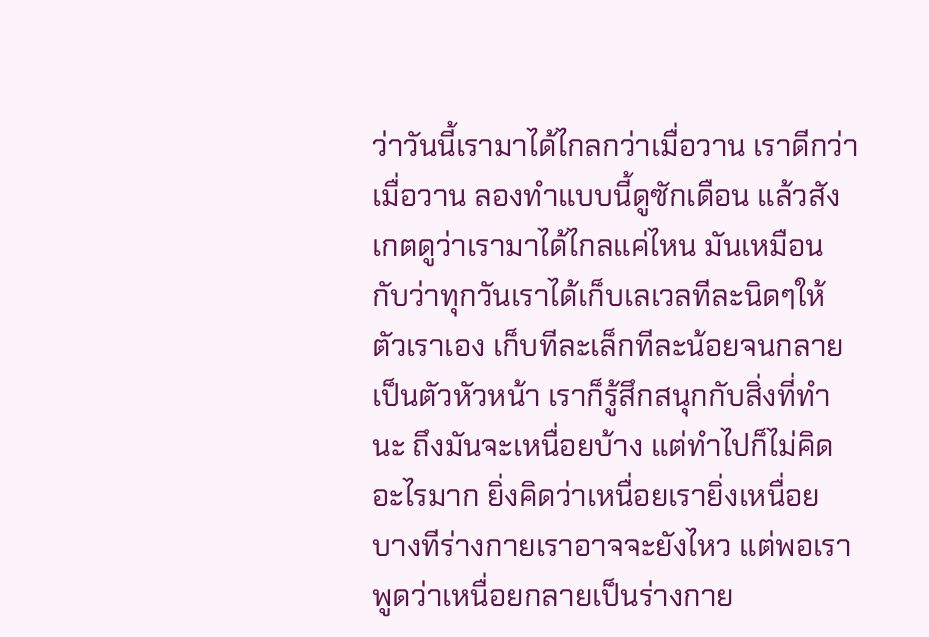ว่าวันนี้เรามาได้ไกลกว่าเมื่อวาน เราดีกว่าเมื่อวาน ลองทำแบบนี้ดูซักเดือน แล้วสังเกตดูว่าเรามาได้ไกลแค่ไหน มันเหมือนกับว่าทุกวันเราได้เก็บเลเวลทีละนิดๆให้ตัวเราเอง เก็บทีละเล็กทีละน้อยจนกลายเป็นตัวหัวหน้า เราก็รู้สึกสนุกกับสิ่งที่ทำนะ ถึงมันจะเหนื่อยบ้าง แต่ทำไปก็ไม่คิดอะไรมาก ยิ่งคิดว่าเหนื่อยเรายิ่งเหนื่อย บางทีร่างกายเราอาจจะยังไหว แต่พอเราพูดว่าเหนื่อยกลายเป็นร่างกาย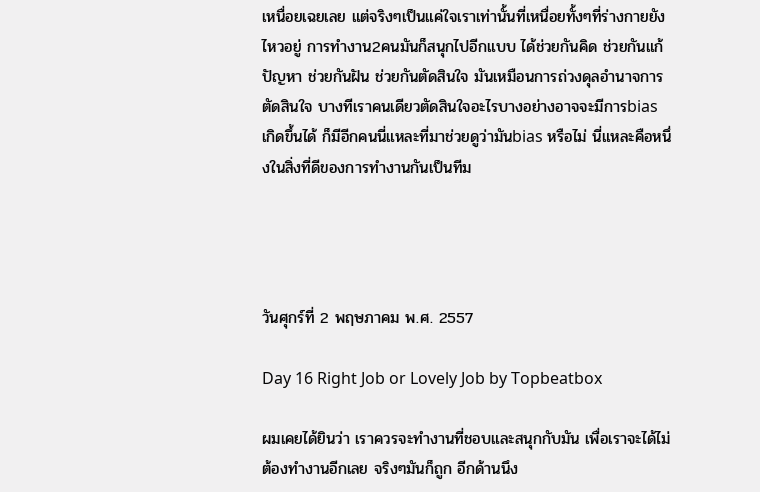เหนื่อยเฉยเลย แต่จริงๆเป็นแค่ใจเราเท่านั้นที่เหนื่อยทั้งๆที่ร่างกายยังไหวอยู่ การทำงาน2คนมันก็สนุกไปอีกแบบ ได้ช่วยกันคิด ช่วยกันแก้ปัญหา ช่วยกันฝัน ช่วยกันตัดสินใจ มันเหมือนการถ่วงดุลอำนาจการตัดสินใจ บางทีเราคนเดียวตัดสินใจอะไรบางอย่างอาจจะมีการbias เกิดขึ้นได้ ก็มีอีกคนนี่แหละที่มาช่วยดูว่ามันbias หรือไม่ นี่แหละคือหนึ่งในสิ่งที่ดีของการทำงานกันเป็นทีม




วันศุกร์ที่ 2 พฤษภาคม พ.ศ. 2557

Day 16 Right Job or Lovely Job by Topbeatbox

ผมเคยได้ยินว่า เราควรจะทำงานที่ชอบและสนุกกับมัน เพื่อเราจะได้ไม่ต้องทำงานอีกเลย จริงๆมันก็ถูก อีกด้านนึง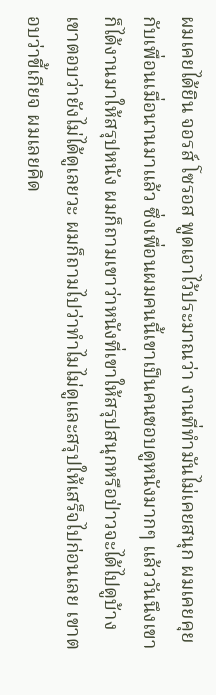ผมเคยได้ยิน จอรส์ โซรอส พูดเอาไว้ประมาณว่า งานที่ทำมันไม่เคยสนุก ผมเคยคุยกับเพื่อนเมื่อนานมาแล้ว ซึ่งเพื่อนผมคนนี้เขาเป็นคนชอบดูหนังมากๆ แล้ววันนึงเขาก็ได้งานมาให้สรุปหนัง ผมก็ถามเขาว่าหนังที่เขาให้สรุปสนุกหรือป่าวจะได้ไปดูบ้าง เขาตอบว่ายังไม่ได้ดูเลยวะ ผมก็ถามไปว่าทำไมไม่ดูและสรุปให้เสร็จไปก่อนเลย เขาตอบว่าขี้เกียจ ผมเลยคิด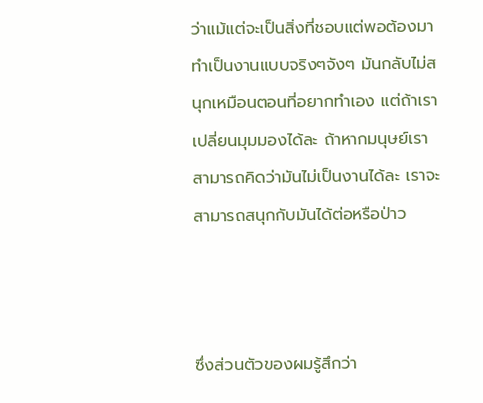ว่าแม้แต่จะเป็นสิ่งที่ชอบแต่พอต้องมาทำเป็นงานแบบจริงๆจังๆ มันกลับไม่สนุกเหมือนตอนที่อยากทำเอง แต่ถ้าเราเปลี่ยนมุมมองได้ละ ถ้าหากมนุษย์เราสามารถคิดว่ามันไม่เป็นงานได้ละ เราจะสามารถสนุกกับมันได้ต่อหรือป่าว



ซึ่งส่วนตัวของผมรู้สึกว่า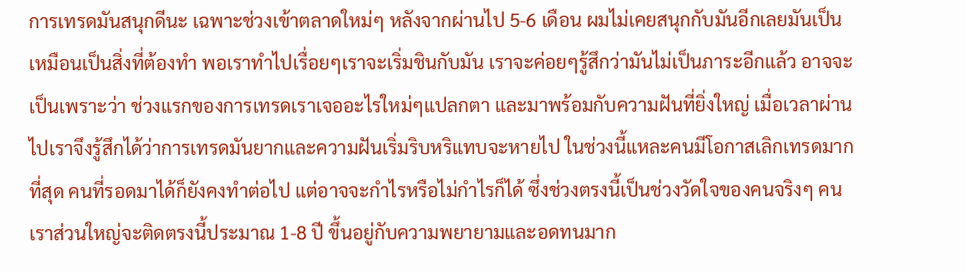การเทรดมันสนุกดีนะ เฉพาะช่วงเข้าตลาดใหม่ๆ หลังจากผ่านไป 5-6 เดือน ผมไม่เคยสนุกกับมันอีกเลยมันเป็นเหมือนเป็นสิ่งที่ต้องทำ พอเราทำไปเรื่อยๆเราจะเริ่มชินกับมัน เราจะค่อยๆรู้สึกว่ามันไม่เป็นภาระอีกแล้ว อาจจะเป็นเพราะว่า ช่วงแรกของการเทรดเราเจออะไรใหม่ๆแปลกตา และมาพร้อมกับความฝันที่ยิ่งใหญ่ เมื่อเวลาผ่านไปเราจึงรู้สึกได้ว่าการเทรดมันยากและความฝันเริ่มริบหริแทบจะหายไป ในช่วงนี้แหละคนมีโอกาสเลิกเทรดมากที่สุด คนที่รอดมาได้ก็ยังคงทำต่อไป แต่อาจจะกำไรหรือไม่กำไรก็ได้ ซึ่งช่วงตรงนี้เป็นช่วงวัดใจของคนจริงๆ คนเราส่วนใหญ่จะติดตรงนี้ประมาณ 1-8 ปี ขึ้นอยู่กับความพยายามและอดทนมาก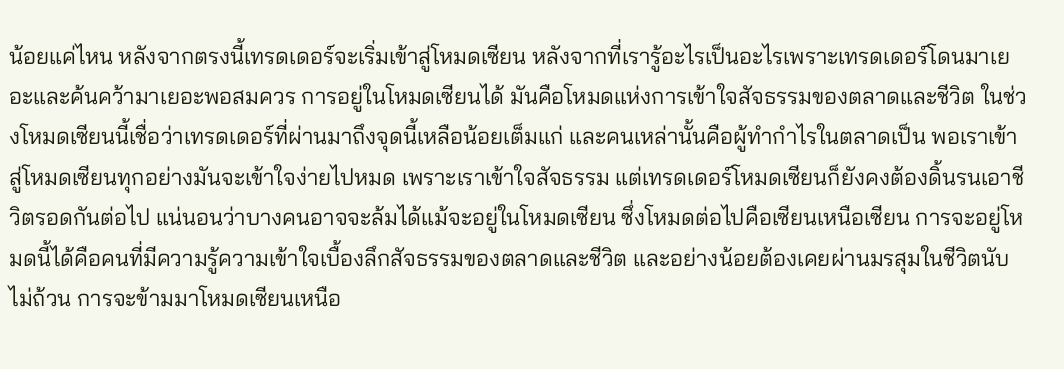น้อยแค่ไหน หลังจากตรงนี้เทรดเดอร์จะเริ่มเข้าสู่โหมดเซียน หลังจากที่เรารู้อะไรเป็นอะไรเพราะเทรดเดอร์โดนมาเยอะและค้นคว้ามาเยอะพอสมควร การอยู่ในโหมดเซียนได้ มันคือโหมดแห่งการเข้าใจสัจธรรมของตลาดและชีวิต ในช่วงโหมดเซียนนี้เชื่อว่าเทรดเดอร์ที่ผ่านมาถึงจุดนี้เหลือน้อยเต็มแก่ และคนเหล่านั้นคือผู้ทำกำไรในตลาดเป็น พอเราเข้าสู่โหมดเซียนทุกอย่างมันจะเข้าใจง่ายไปหมด เพราะเราเข้าใจสัจธรรม แต่เทรดเดอร์โหมดเซียนก็ยังคงต้องดิ้นรนเอาชีวิตรอดกันต่อไป แน่นอนว่าบางคนอาจจะล้มได้แม้จะอยู่ในโหมดเซียน ซึ่งโหมดต่อไปคือเซียนเหนือเซียน การจะอยู่โหมดนี้ได้คือคนที่มีความรู้ความเข้าใจเบื้องลึกสัจธรรมของตลาดและชีวิต และอย่างน้อยต้องเคยผ่านมรสุมในชีวิตนับไม่ถ้วน การจะข้ามมาโหมดเซียนเหนือ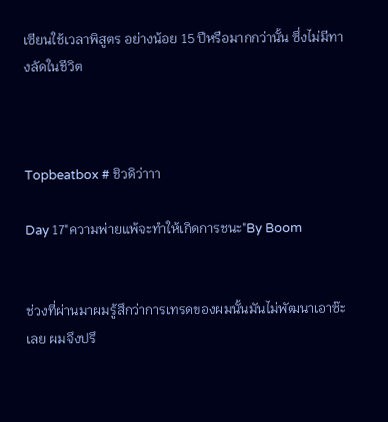เซียนใช้เวลาพิสูตร อย่างน้อย 15 ปีหรือมากกว่านั้น ซึ่งไม่มีทางลัดในชีวิต



Topbeatbox # ชิวดิว่าาา

Day 17"ความพ่ายแพ้จะทำให้เกิดการชนะ"By Boom


ช่วงที่ผ่านมาผมรู้สึกว่าการเทรดของผมนั้นมันไม่พัฒนาเอาซ๊ะเลย ผมจึงปรึ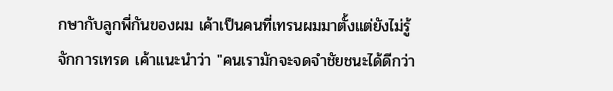กษากับลูกพี่กันของผม เค้าเป็นคนที่เทรนผมมาตั้งแต่ยังไม่รู้จักการเทรด เค้าแนะนำว่า "คนเรามักจะจดจำชัยชนะได้ดีกว่า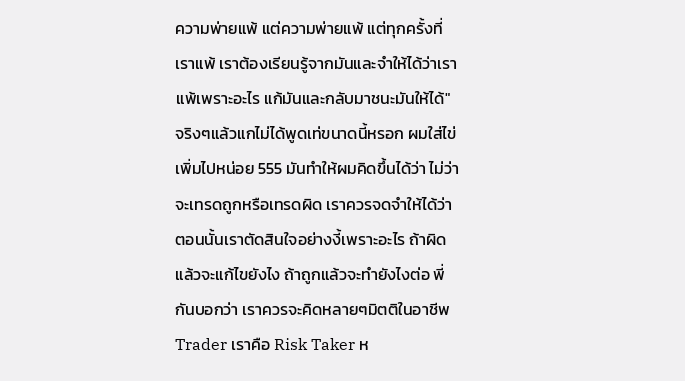ความพ่ายแพ้ แต่ความพ่ายแพ้ แต่ทุกครั้งที่เราแพ้ เราต้องเรียนรู้จากมันและจำให้ได้ว่าเราแพ้เพราะอะไร แก้มันและกลับมาชนะมันให้ได้" จริงๆแล้วแกไม่ได้พูดเท่ขนาดนี้หรอก ผมใส่ไข่เพิ่มไปหน่อย 555 มันทำให้ผมคิดขึ้นได้ว่า ไม่ว่าจะเทรดถูกหรือเทรดผิด เราควรจดจำให้ได้ว่าตอนนั้นเราตัดสินใจอย่างงี้เพราะอะไร ถ้าผิดแล้วจะแก้ไขยังไง ถ้าถูกแล้วจะทำยังไงต่อ พี่กันบอกว่า เราควรจะคิดหลายๆมิตติในอาชีพ Trader เราคือ Risk Taker ห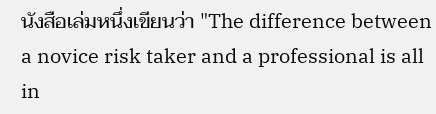นังสือเล่มหนึ่งเขียนว่า "The difference between a novice risk taker and a professional is all in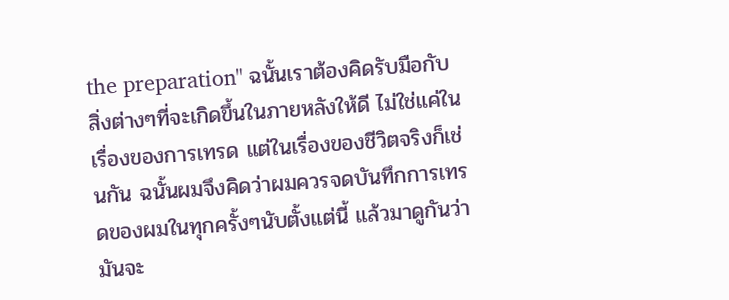the preparation" ฉนั้นเราต้องคิดรับมือกับสิ่งต่างๆที่จะเกิดขึ้นในภายหลังให้ดี ไม่ใช่แค่ในเรื่องของการเทรด แต่ในเรื่องของชีวิตจริงก็เช่นกัน ฉนั้นผมจึงคิดว่าผมควรจดบันทึกการเทรดของผมในทุกครั้งๆนับตั้งแต่นี้ แล้วมาดูกันว่ามันจะ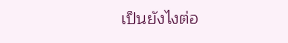เป็นยังไงต่อ